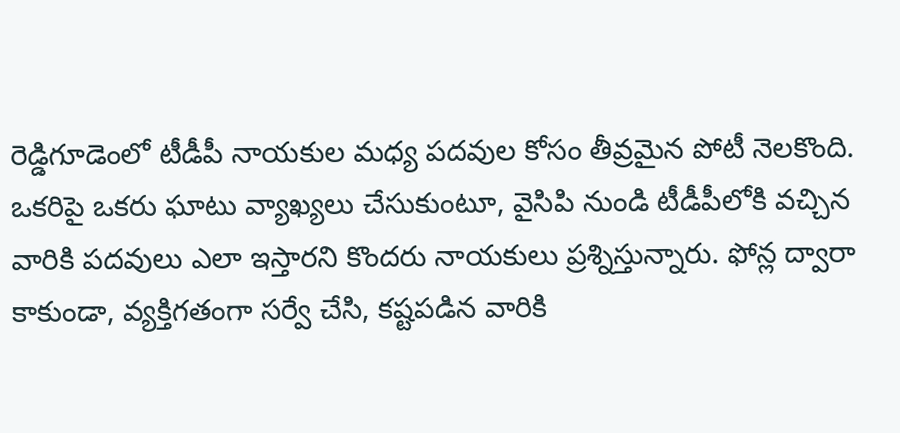రెడ్డిగూడెంలో టీడీపీ నాయకుల మధ్య పదవుల కోసం తీవ్రమైన పోటీ నెలకొంది. ఒకరిపై ఒకరు ఘాటు వ్యాఖ్యలు చేసుకుంటూ, వైసిపి నుండి టీడీపీలోకి వచ్చిన వారికి పదవులు ఎలా ఇస్తారని కొందరు నాయకులు ప్రశ్నిస్తున్నారు. ఫోన్ల ద్వారా కాకుండా, వ్యక్తిగతంగా సర్వే చేసి, కష్టపడిన వారికి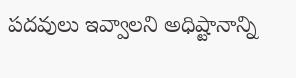పదవులు ఇవ్వాలని అధిష్టానాన్ని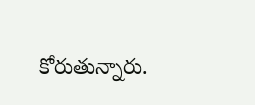కోరుతున్నారు.